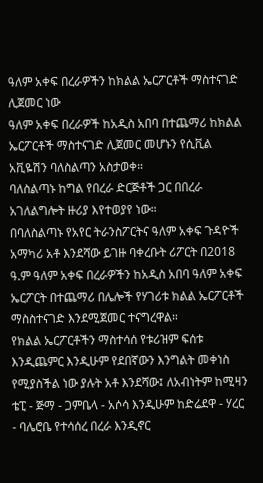ዓለም አቀፍ በረራዎችን ከክልል ኤርፖርቶች ማስተናገድ ሊጀመር ነው
ዓለም አቀፍ በረራዎች ከአዲስ አበባ በተጨማሪ ከክልል ኤርፖርቶች ማስተናገድ ሊጀመር መሆኑን የሲቪል አቪዬሽን ባለስልጣን አስታወቀ።
ባለስልጣኑ ከግል የበረራ ድርጅቶች ጋር በበረራ አገለልግሎት ዙሪያ እየተወያየ ነው።
በባለስልጣኑ የአየር ትራንስፖርትና ዓለም አቀፍ ጉዳዮች አማካሪ አቶ እንደሻው ይገዙ ባቀረቡት ሪፖርት በ2018 ዓ.ም ዓለም አቀፍ በረራዎችን ከአዲስ አበባ ዓለም አቀፍ ኤርፖርት በተጨማሪ በሌሎች የሃገሪቱ ክልል ኤርፖርቶች ማስስተናገድ እንደሚጀመር ተናግረዋል።
የክልል ኤርፖርቶችን ማስተሳሰ የቱሪዝም ፍሰቱ እንዲጨምር እንዲሁም የደበኛውን እንግልት መቀነስ የሚያስችል ነው ያሉት አቶ እንደሻው፤ ለአብነትም ከሚዛን ቴፒ - ጅማ - ጋምቤላ - አሶሳ እንዲሁም ከድሬደዋ - ሃረር - ባሌሮቤ የተሳሰረ በረራ እንዲኖር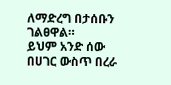ለማድረግ በታሰቡን ገልፀዋል።
ይህም አንድ ሰው በሀገር ውስጥ በረራ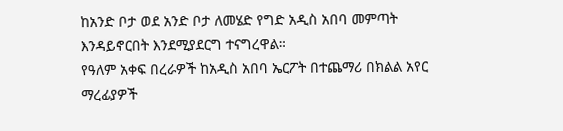ከአንድ ቦታ ወደ አንድ ቦታ ለመሄድ የግድ አዲስ አበባ መምጣት እንዳይኖርበት እንደሚያደርግ ተናግረዋል።
የዓለም አቀፍ በረራዎች ከአዲስ አበባ ኤርፖት በተጨማሪ በክልል አየር ማረፊያዎች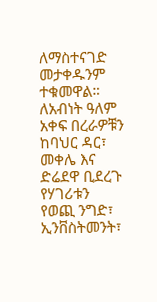ለማስተናገድ መታቀዱንም ተቁመዋል።
ለአብነት ዓለም አቀፍ በረራዎቹን ከባህር ዳር፣ መቀሌ እና ድሬደዋ ቢደረጉ የሃገሪቱን የወጪ ንግድ፣ ኢንቨስትመንት፣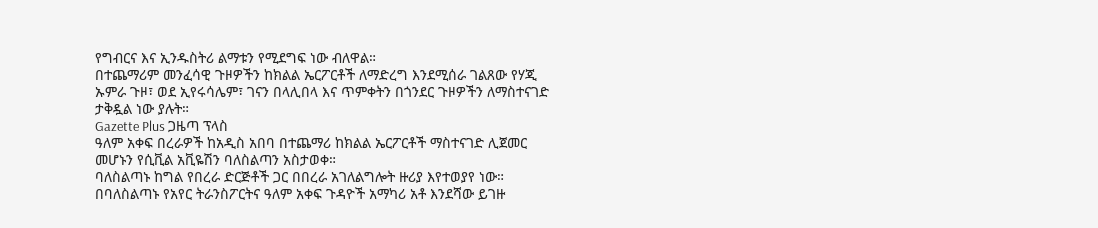የግብርና እና ኢንዱስትሪ ልማቱን የሚደግፍ ነው ብለዋል።
በተጨማሪም መንፈሳዊ ጉዞዎችን ከክልል ኤርፖርቶች ለማድረግ እንደሚሰራ ገልጸው የሃጂ ኡምራ ጉዞ፣ ወደ ኢየሩሳሌም፣ ገናን በላሊበላ እና ጥምቀትን በጎንደር ጉዞዎችን ለማስተናገድ ታቅዷል ነው ያሉት።
Gazette Plus ጋዜጣ ፕላስ
ዓለም አቀፍ በረራዎች ከአዲስ አበባ በተጨማሪ ከክልል ኤርፖርቶች ማስተናገድ ሊጀመር መሆኑን የሲቪል አቪዬሽን ባለስልጣን አስታወቀ።
ባለስልጣኑ ከግል የበረራ ድርጅቶች ጋር በበረራ አገለልግሎት ዙሪያ እየተወያየ ነው።
በባለስልጣኑ የአየር ትራንስፖርትና ዓለም አቀፍ ጉዳዮች አማካሪ አቶ እንደሻው ይገዙ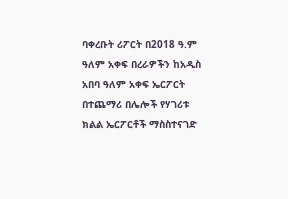ባቀረቡት ሪፖርት በ2018 ዓ.ም ዓለም አቀፍ በረራዎችን ከአዲስ አበባ ዓለም አቀፍ ኤርፖርት በተጨማሪ በሌሎች የሃገሪቱ ክልል ኤርፖርቶች ማስስተናገድ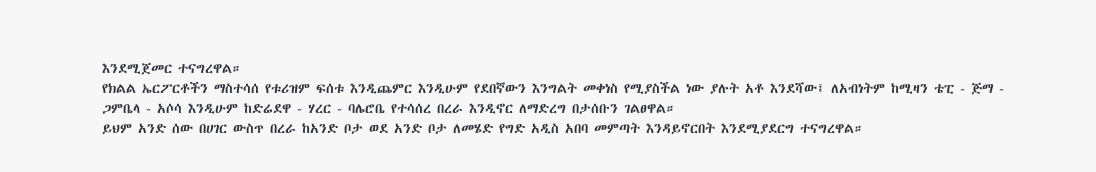እንደሚጀመር ተናግረዋል።
የክልል ኤርፖርቶችን ማስተሳሰ የቱሪዝም ፍሰቱ እንዲጨምር እንዲሁም የደበኛውን እንግልት መቀነስ የሚያስችል ነው ያሉት አቶ እንደሻው፤ ለአብነትም ከሚዛን ቴፒ - ጅማ - ጋምቤላ - አሶሳ እንዲሁም ከድሬደዋ - ሃረር - ባሌሮቤ የተሳሰረ በረራ እንዲኖር ለማድረግ በታሰቡን ገልፀዋል።
ይህም አንድ ሰው በሀገር ውስጥ በረራ ከአንድ ቦታ ወደ አንድ ቦታ ለመሄድ የግድ አዲስ አበባ መምጣት እንዳይኖርበት እንደሚያደርግ ተናግረዋል።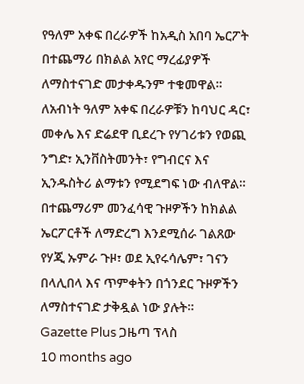የዓለም አቀፍ በረራዎች ከአዲስ አበባ ኤርፖት በተጨማሪ በክልል አየር ማረፊያዎች ለማስተናገድ መታቀዱንም ተቁመዋል።
ለአብነት ዓለም አቀፍ በረራዎቹን ከባህር ዳር፣ መቀሌ እና ድሬደዋ ቢደረጉ የሃገሪቱን የወጪ ንግድ፣ ኢንቨስትመንት፣ የግብርና እና ኢንዱስትሪ ልማቱን የሚደግፍ ነው ብለዋል።
በተጨማሪም መንፈሳዊ ጉዞዎችን ከክልል ኤርፖርቶች ለማድረግ እንደሚሰራ ገልጸው የሃጂ ኡምራ ጉዞ፣ ወደ ኢየሩሳሌም፣ ገናን በላሊበላ እና ጥምቀትን በጎንደር ጉዞዎችን ለማስተናገድ ታቅዷል ነው ያሉት።
Gazette Plus ጋዜጣ ፕላስ
10 months ago